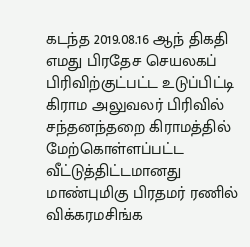கடந்த 2019.08.16 ஆந் திகதி எமது பிரதேச செயலகப் பிரிவிற்குட்பட்ட உடுப்பிட்டி கிராம அலுவலர் பிரிவில் சந்தனந்தறை கிராமத்தில் மேற்கொள்ளப்பட்ட வீட்டுத்திட்டமானது மாண்புமிகு பிரதமர் ரணில் விக்கரமசிங்க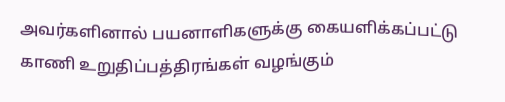அவர்களினால் பயனாளிகளுக்கு கையளிக்கப்பட்டு காணி உறுதிப்பத்திரங்கள் வழங்கும்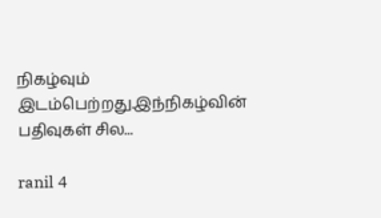நிகழ்வும் இடம்பெற்றது.இந்நிகழ்வின் பதிவுகள் சில...

ranil 4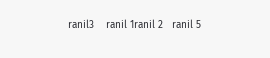ranil3    ranil 1ranil 2   ranil 5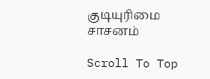குடியுரிமை சாசனம்

Scroll To Top